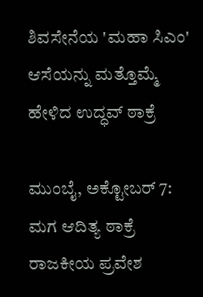ಶಿವಸೇನೆಯ 'ಮಹಾ ಸಿಎಂ' ಆಸೆಯನ್ನು ಮತ್ತೊಮ್ಮೆ ಹೇಳಿದ ಉದ್ಧವ್ ಠಾಕ್ರೆ

ಮುಂಬೈ, ಅಕ್ಟೋಬರ್ 7: ಮಗ ಆದಿತ್ಯ ಠಾಕ್ರೆ ರಾಜಕೀಯ ಪ್ರವೇಶ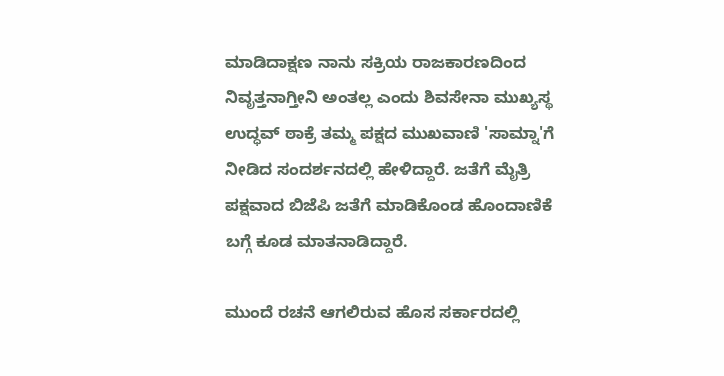ಮಾಡಿದಾಕ್ಷಣ ನಾನು ಸಕ್ರಿಯ ರಾಜಕಾರಣದಿಂದ ನಿವೃತ್ತನಾಗ್ತೀನಿ ಅಂತಲ್ಲ ಎಂದು ಶಿವಸೇನಾ ಮುಖ್ಯಸ್ಥ ಉದ್ಧವ್ ಠಾಕ್ರೆ ತಮ್ಮ ಪಕ್ಷದ ಮುಖವಾಣಿ 'ಸಾಮ್ನಾ'ಗೆ ನೀಡಿದ ಸಂದರ್ಶನದಲ್ಲಿ ಹೇಳಿದ್ದಾರೆ. ಜತೆಗೆ ಮೈತ್ರಿ ಪಕ್ಷವಾದ ಬಿಜೆಪಿ ಜತೆಗೆ ಮಾಡಿಕೊಂಡ ಹೊಂದಾಣಿಕೆ ಬಗ್ಗೆ ಕೂಡ ಮಾತನಾಡಿದ್ದಾರೆ.

ಮುಂದೆ ರಚನೆ ಆಗಲಿರುವ ಹೊಸ ಸರ್ಕಾರದಲ್ಲಿ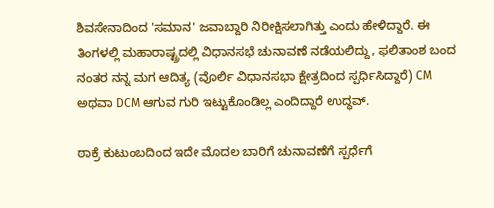ಶಿವಸೇನಾದಿಂದ 'ಸಮಾನ' ಜವಾಬ್ದಾರಿ ನಿರೀಕ್ಷಿಸಲಾಗಿತ್ತು ಎಂದು ಹೇಳಿದ್ದಾರೆ. ಈ ತಿಂಗಳಲ್ಲಿ ಮಹಾರಾಷ್ಟ್ರದಲ್ಲಿ ವಿಧಾನಸಭೆ ಚುನಾವಣೆ ನಡೆಯಲಿದ್ದು, ಫಲಿತಾಂಶ ಬಂದ ನಂತರ ನನ್ನ ಮಗ ಆದಿತ್ಯ (ವೊರ್ಲಿ ವಿಧಾನಸಭಾ ಕ್ಷೇತ್ರದಿಂದ ಸ್ಪರ್ಧಿಸಿದ್ದಾರೆ) CM ಅಥವಾ DCM ಆಗುವ ಗುರಿ ಇಟ್ಟುಕೊಂಡಿಲ್ಲ ಎಂದಿದ್ದಾರೆ ಉದ್ಧವ್.

ಠಾಕ್ರೆ ಕುಟುಂಬದಿಂದ ಇದೇ ಮೊದಲ ಬಾರಿಗೆ ಚುನಾವಣೆಗೆ ಸ್ಪರ್ಧೆಗೆ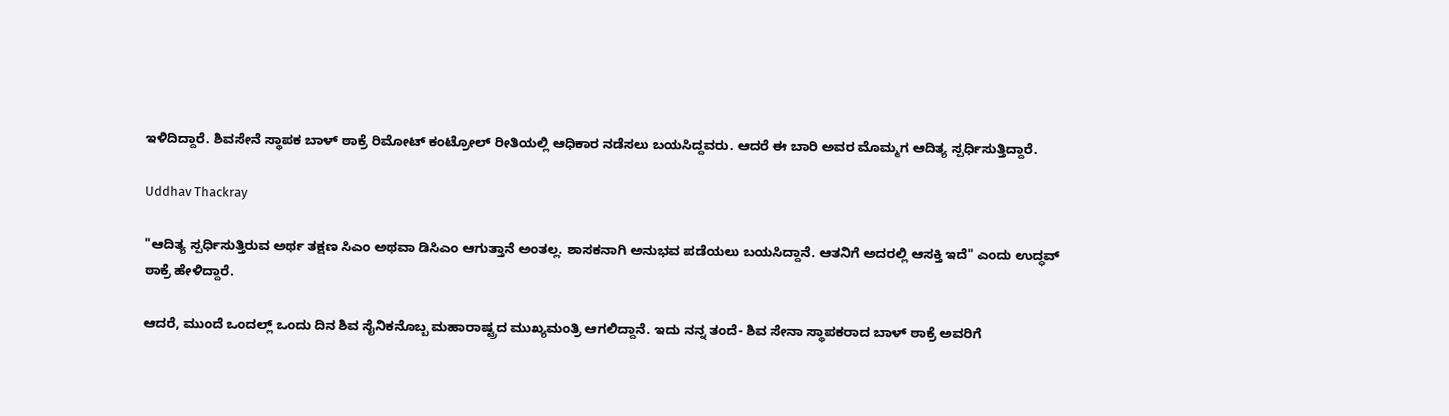ಇಳಿದಿದ್ದಾರೆ. ಶಿವಸೇನೆ ಸ್ಥಾಪಕ ಬಾಳ್ ಠಾಕ್ರೆ ರಿಮೋಟ್ ಕಂಟ್ರೋಲ್ ರೀತಿಯಲ್ಲಿ ಆಧಿಕಾರ ನಡೆಸಲು ಬಯಸಿದ್ದವರು. ಆದರೆ ಈ ಬಾರಿ ಅವರ ಮೊಮ್ಮಗ ಆದಿತ್ಯ ಸ್ಪರ್ಧಿಸುತ್ತಿದ್ದಾರೆ.

Uddhav Thackray

"ಆದಿತ್ಯ ಸ್ಪರ್ಧಿಸುತ್ತಿರುವ ಅರ್ಥ ತಕ್ಷಣ ಸಿಎಂ ಅಥವಾ ಡಿಸಿಎಂ ಆಗುತ್ತಾನೆ ಅಂತಲ್ಲ. ಶಾಸಕನಾಗಿ ಅನುಭವ ಪಡೆಯಲು ಬಯಸಿದ್ದಾನೆ. ಆತನಿಗೆ ಅದರಲ್ಲಿ ಆಸಕ್ತಿ ಇದೆ" ಎಂದು ಉದ್ಧವ್ ಠಾಕ್ರೆ ಹೇಳಿದ್ದಾರೆ.

ಆದರೆ, ಮುಂದೆ ಒಂದಲ್ಲ್ ಒಂದು ದಿನ ಶಿವ ಸೈನಿಕನೊಬ್ಬ ಮಹಾರಾಷ್ಟ್ರದ ಮುಖ್ಯಮಂತ್ರಿ ಆಗಲಿದ್ದಾನೆ. ಇದು ನನ್ನ ತಂದೆ- ಶಿವ ಸೇನಾ ಸ್ಥಾಪಕರಾದ ಬಾಳ್ ಠಾಕ್ರೆ ಅವರಿಗೆ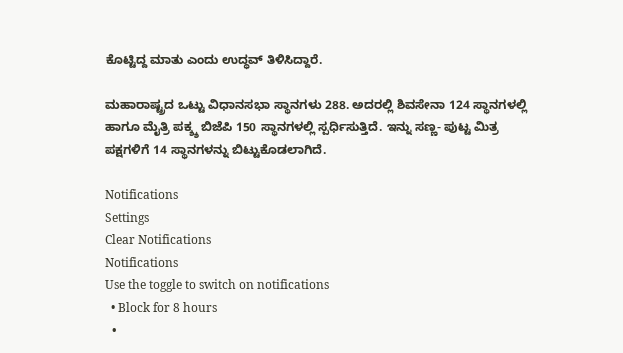ಕೊಟ್ಟಿದ್ದ ಮಾತು ಎಂದು ಉದ್ಧವ್ ತಿಳಿಸಿದ್ದಾರೆ.

ಮಹಾರಾಷ್ಟ್ರದ ಒಟ್ಟು ವಿಧಾನಸಭಾ ಸ್ಥಾನಗಳು 288. ಅದರಲ್ಲಿ ಶಿವಸೇನಾ 124 ಸ್ಥಾನಗಳಲ್ಲಿ ಹಾಗೂ ಮೈತ್ರಿ ಪಕ್ಶ್ಶ ಬಿಜೆಪಿ 150 ಸ್ಥಾನಗಳಲ್ಲಿ ಸ್ಪರ್ಧಿಸುತ್ತಿದೆ. ಇನ್ನು ಸಣ್ಣ- ಪುಟ್ಟ ಮಿತ್ರ ಪಕ್ಷಗಳಿಗೆ 14 ಸ್ಥಾನಗಳನ್ನು ಬಿಟ್ಟುಕೊಡಲಾಗಿದೆ.

Notifications
Settings
Clear Notifications
Notifications
Use the toggle to switch on notifications
  • Block for 8 hours
  •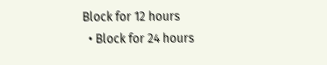Block for 12 hours
  • Block for 24 hours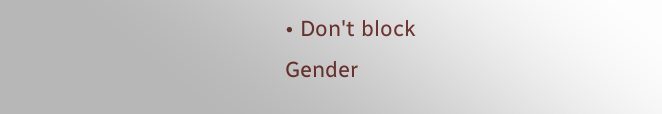• Don't block
Gender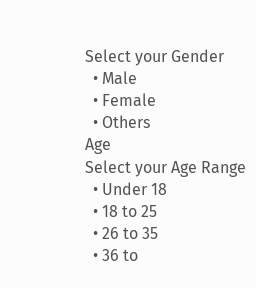Select your Gender
  • Male
  • Female
  • Others
Age
Select your Age Range
  • Under 18
  • 18 to 25
  • 26 to 35
  • 36 to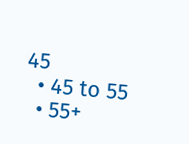45
  • 45 to 55
  • 55+